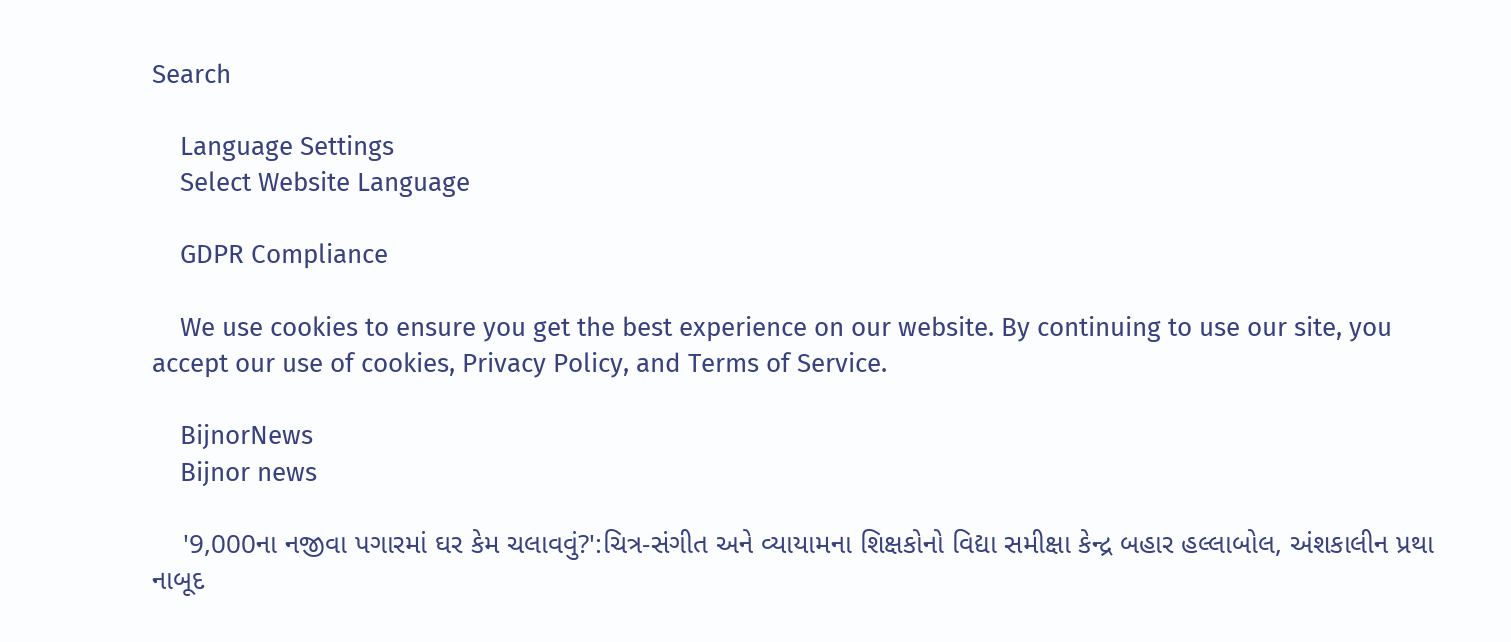Search

    Language Settings
    Select Website Language

    GDPR Compliance

    We use cookies to ensure you get the best experience on our website. By continuing to use our site, you accept our use of cookies, Privacy Policy, and Terms of Service.

    BijnorNews
    Bijnor news

    '9,000ના નજીવા પગારમાં ઘર કેમ ચલાવવું?':ચિત્ર-સંગીત અને વ્યાયામના શિક્ષકોનો વિદ્યા સમીક્ષા કેન્દ્ર બહાર હલ્લાબોલ, અંશકાલીન પ્રથા નાબૂદ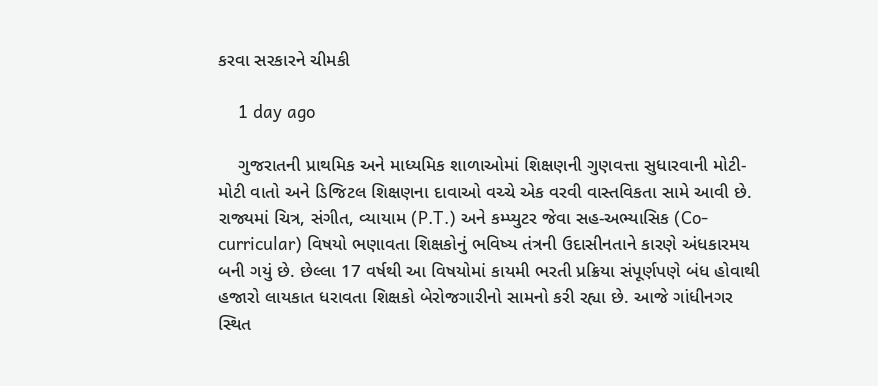કરવા સરકારને ચીમકી

    1 day ago

    ગુજરાતની પ્રાથમિક અને માધ્યમિક શાળાઓમાં શિક્ષણની ગુણવત્તા સુધારવાની મોટી-મોટી વાતો અને ડિજિટલ શિક્ષણના દાવાઓ વચ્ચે એક વરવી વાસ્તવિકતા સામે આવી છે. રાજ્યમાં ચિત્ર, સંગીત, વ્યાયામ (P.T.) અને કમ્પ્યુટર જેવા સહ-અભ્યાસિક (Co-curricular) વિષયો ભણાવતા શિક્ષકોનું ભવિષ્ય તંત્રની ઉદાસીનતાને કારણે અંધકારમય બની ગયું છે. છેલ્લા 17 વર્ષથી આ વિષયોમાં કાયમી ભરતી પ્રક્રિયા સંપૂર્ણપણે બંધ હોવાથી હજારો લાયકાત ધરાવતા શિક્ષકો બેરોજગારીનો સામનો કરી રહ્યા છે. આજે ગાંધીનગર સ્થિત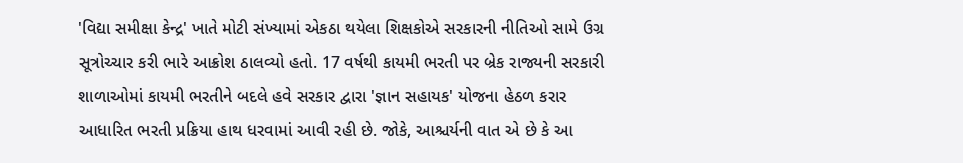'વિદ્યા સમીક્ષા કેન્દ્ર' ખાતે મોટી સંખ્યામાં એકઠા થયેલા શિક્ષકોએ સરકારની નીતિઓ સામે ઉગ્ર સૂત્રોચ્ચાર કરી ભારે આક્રોશ ઠાલવ્યો હતો. 17 વર્ષથી કાયમી ભરતી પર બ્રેક રાજ્યની સરકારી શાળાઓમાં કાયમી ભરતીને બદલે હવે સરકાર દ્વારા 'જ્ઞાન સહાયક' યોજના હેઠળ કરાર આધારિત ભરતી પ્રક્રિયા હાથ ધરવામાં આવી રહી છે. જોકે, આશ્ચર્યની વાત એ છે કે આ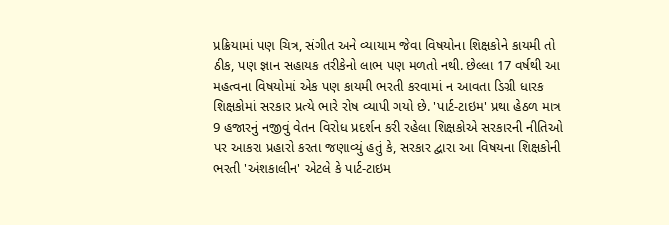પ્રક્રિયામાં પણ ચિત્ર, સંગીત અને વ્યાયામ જેવા વિષયોના શિક્ષકોને કાયમી તો ઠીક, પણ જ્ઞાન સહાયક તરીકેનો લાભ પણ મળતો નથી. છેલ્લા 17 વર્ષથી આ મહત્વના વિષયોમાં એક પણ કાયમી ભરતી કરવામાં ન આવતા ડિગ્રી ધારક શિક્ષકોમાં સરકાર પ્રત્યે ભારે રોષ વ્યાપી ગયો છે. 'પાર્ટ-ટાઇમ' પ્રથા હેઠળ માત્ર 9 હજારનું નજીવું વેતન વિરોધ પ્રદર્શન કરી રહેલા શિક્ષકોએ સરકારની નીતિઓ પર આકરા પ્રહારો કરતા જણાવ્યું હતું કે, સરકાર દ્વારા આ વિષયના શિક્ષકોની ભરતી 'અંશકાલીન' એટલે કે પાર્ટ-ટાઇમ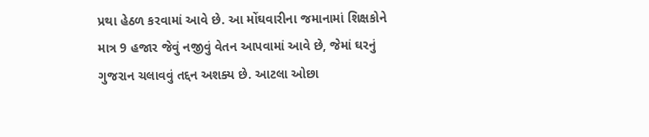પ્રથા હેઠળ કરવામાં આવે છે. આ મોંઘવારીના જમાનામાં શિક્ષકોને માત્ર 9 હજાર જેવું નજીવું વેતન આપવામાં આવે છે, જેમાં ઘરનું ગુજરાન ચલાવવું તદ્દન અશક્ય છે. આટલા ઓછા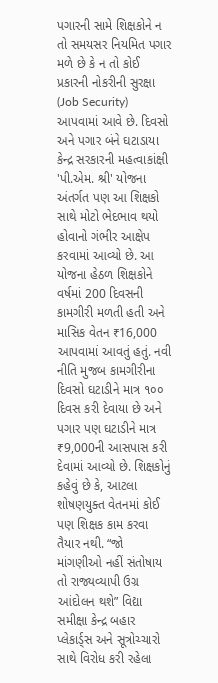પગારની સામે શિક્ષકોને ન તો સમયસર નિયમિત પગાર મળે છે કે ન તો કોઈ પ્રકારની નોકરીની સુરક્ષા (Job Security) આપવામાં આવે છે. દિવસો અને પગાર બંને ઘટાડાયા કેન્દ્ર સરકારની મહત્વાકાંક્ષી 'પી.એમ. શ્રી' યોજના અંતર્ગત પણ આ શિક્ષકો સાથે મોટો ભેદભાવ થયો હોવાનો ગંભીર આક્ષેપ કરવામાં આવ્યો છે. આ યોજના હેઠળ શિક્ષકોને વર્ષમાં 200 દિવસની કામગીરી મળતી હતી અને માસિક વેતન ₹16,000 આપવામાં આવતું હતું. નવી નીતિ મુજબ કામગીરીના દિવસો ઘટાડીને માત્ર ૧૦૦ દિવસ કરી દેવાયા છે અને પગાર પણ ઘટાડીને માત્ર ₹9,000ની આસપાસ કરી દેવામાં આવ્યો છે. શિક્ષકોનું કહેવું છે કે, આટલા શોષણયુક્ત વેતનમાં કોઈ પણ શિક્ષક કામ કરવા તૈયાર નથી. “જો માંગણીઓ નહીં સંતોષાય તો રાજ્યવ્યાપી ઉગ્ર આંદોલન થશે” વિદ્યા સમીક્ષા કેન્દ્ર બહાર પ્લેકાર્ડ્સ અને સૂત્રોચ્ચારો સાથે વિરોધ કરી રહેલા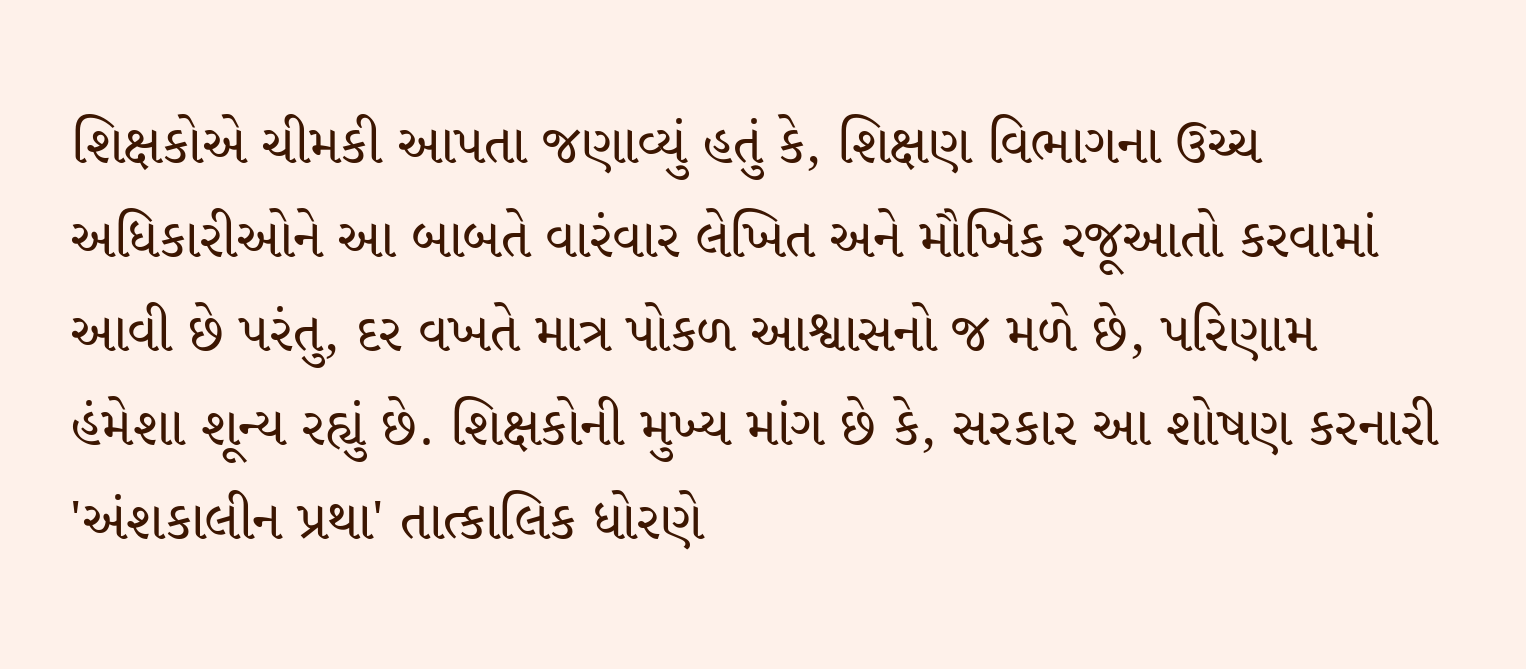શિક્ષકોએ ચીમકી આપતા જણાવ્યું હતું કે, શિક્ષણ વિભાગના ઉચ્ચ અધિકારીઓને આ બાબતે વારંવાર લેખિત અને મૌખિક રજૂઆતો કરવામાં આવી છે પરંતુ, દર વખતે માત્ર પોકળ આશ્વાસનો જ મળે છે, પરિણામ હંમેશા શૂન્ય રહ્યું છે. શિક્ષકોની મુખ્ય માંગ છે કે, સરકાર આ શોષણ કરનારી 'અંશકાલીન પ્રથા' તાત્કાલિક ધોરણે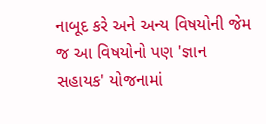નાબૂદ કરે અને અન્ય વિષયોની જેમ જ આ વિષયોનો પણ 'જ્ઞાન સહાયક' યોજનામાં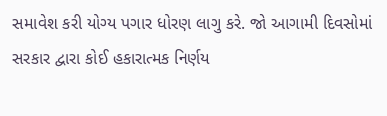સમાવેશ કરી યોગ્ય પગાર ધોરણ લાગુ કરે. જો આગામી દિવસોમાં સરકાર દ્વારા કોઈ હકારાત્મક નિર્ણય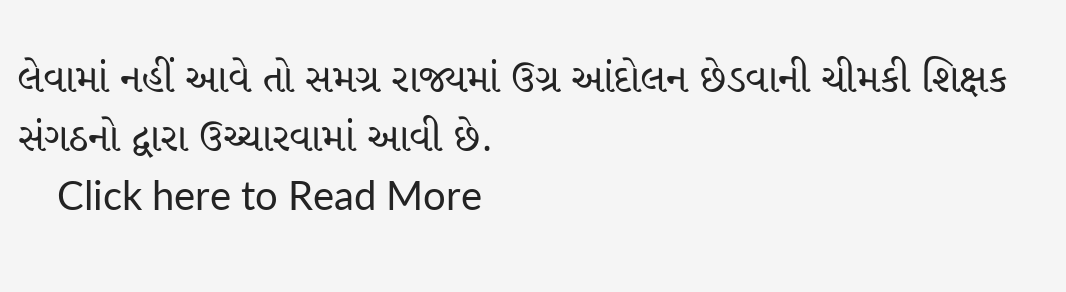લેવામાં નહીં આવે તો સમગ્ર રાજ્યમાં ઉગ્ર આંદોલન છેડવાની ચીમકી શિક્ષક સંગઠનો દ્વારા ઉચ્ચારવામાં આવી છે.
    Click here to Read More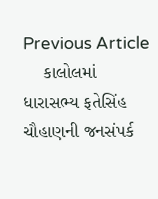Previous Article
    કાલોલમાં ધારાસભ્ય ફતેસિંહ ચૌહાણની જનસંપર્ક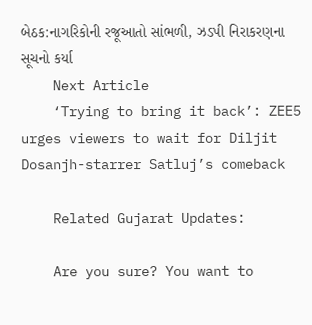બેઠક:નાગરિકોની રજૂઆતો સાંભળી, ઝડપી નિરાકરણના સૂચનો કર્યા
    Next Article
    ‘Trying to bring it back’: ZEE5 urges viewers to wait for Diljit Dosanjh-starrer Satluj’s comeback

    Related Gujarat Updates:

    Are you sure? You want to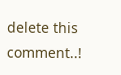delete this comment..!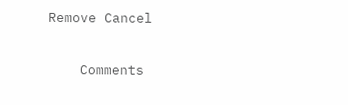Remove Cancel

    Comments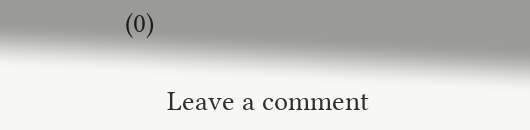(0)

      Leave a comment